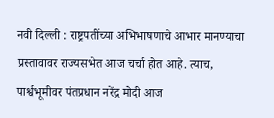नवी दिल्ली : राष्ट्रपतींच्या अभिभाषणाचे आभार मानण्याचा प्रस्तावावर राज्यसभेत आज चर्चा होत आहे. त्याच, पार्श्वभूमीवर पंतप्रधान नरेंद्र मोदी आज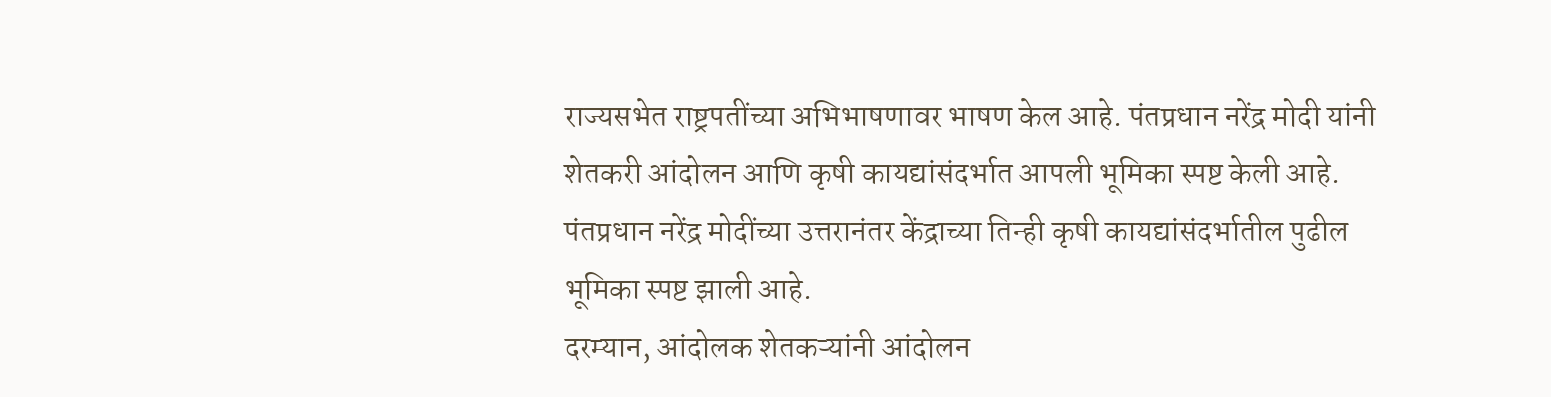राज्यसभेत राष्ट्रपतींच्या अभिभाषणावर भाषण केल आहे. पंतप्रधान नरेंद्र मोदी यांनी शेतकरी आंदोलन आणि कृषी कायद्यांसंदर्भात आपली भूमिका स्पष्ट केली आहे. पंतप्रधान नरेंद्र मोदींच्या उत्तरानंतर केंद्राच्या तिन्ही कृषी कायद्यांसंदर्भातील पुढील भूमिका स्पष्ट झाली आहे.
दरम्यान, आंदोलक शेतकऱ्यांनी आंदोलन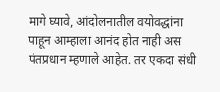मागे घ्यावे, आंदोलनातील वयोवद्धांना पाहून आम्हाला आनंद होत नाही अस पंतप्रधान म्हणाले आहेत. तर एकदा संधी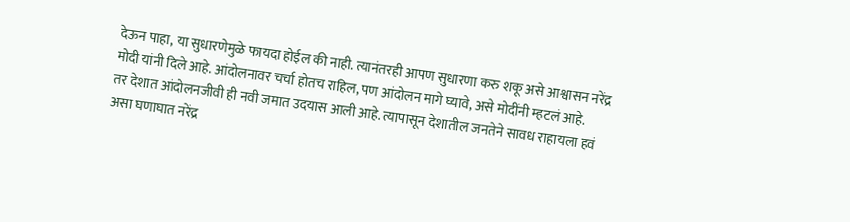देऊन पाहा, या सुधारणेमुळे फायदा होईल की नाही. त्यानंतरही आपण सुधारणा करु शकू असे आश्वासन नरेंद्र मोदी यांनी दिले आहे. आंदोलनावर चर्चा होतच राहिल, पण आंदोलन मागे घ्यावे, असे मोदींनी म्हटलं आहे.
तर देशात आंदोलनजीवी ही नवी जमात उदयास आली आहे. त्यापासून देशातील जनतेने सावध राहायला हवं असा घणाघात नरेंद्र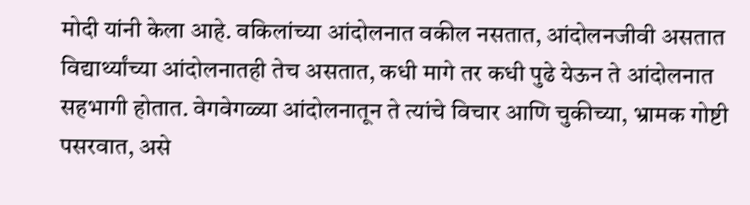मोदी यांनी केला आहे. वकिलांच्या आंदोलनात वकील नसतात, आंदोलनजीवी असतात विद्यार्थ्यांच्या आंदोलनातही तेच असतात, कधी मागे तर कधी पुढे येऊन ते आंदोलनात सहभागी होतात. वेगवेगळ्या आंदोलनातून ते त्यांचे विचार आणि चुकीच्या, भ्रामक गोष्टी पसरवात, असे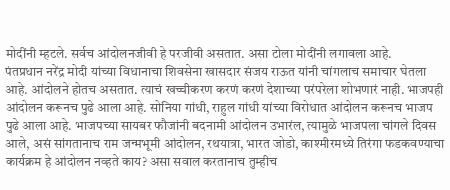मोदींनी म्हटले. सर्वच आंदोलनजीवी हे परजीवी असतात. असा टोला मोदींनी लगावला आहे.
पंतप्रधान नरेंद्र मोदी यांच्या विधानाचा शिवसेना खासदार संजय राऊत यांनी चांगलाच समाचार घेतला आहे. आंदोलने होतच असतात. त्याचं खच्चीकरण करणं करणं देशाच्या परंपरेला शोभणारं नाही. भाजपही आंदोलन करूनच पुढे आला आहे. सोनिया गांधी, राहुल गांधी यांच्या विरोधात आंदोलन करूनच भाजप पुढे आला आहे. भाजपच्या सायबर फौजांनी बदनामी आंदोलन उभारंल, त्यामुळे भाजपला चांगले दिवस आले, असं सांगतानाच राम जन्मभूमी आंदोलन, रथयात्रा, भारत जोडो, काश्मीरमध्ये तिरंगा फडकवण्याचा कार्यक्रम हे आंदोलन नव्हते काय? असा सवाल करतानाच तुम्हीच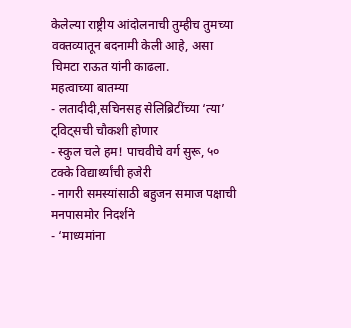केलेल्या राष्ट्रीय आंदोलनाची तुम्हीच तुमच्या वक्तव्यातून बदनामी केली आहे, असा चिमटा राऊत यांनी काढला.
महत्वाच्या बातम्या
- लतादीदी,सचिनसह सेलिब्रिटींच्या ‘त्या’ ट्विट्सची चौकशी होणार
- स्कुल चले हम! पाचवीचे वर्ग सुरू, ५० टक्के विद्यार्थ्यांची हजेरी
- नागरी समस्यांसाठी बहुजन समाज पक्षाची मनपासमोर निदर्शने
- ‘माध्यमांना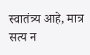स्वातंत्र्य आहे, मात्र सत्य न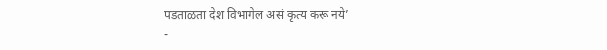पडताळता देश विभागेल असं कृत्य करू नये’
-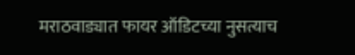मराठवाड्यात फायर ऑडिटच्या नुसत्याच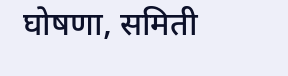घोषणा, समिती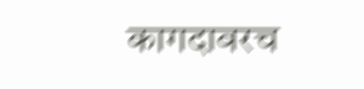कागदावरच